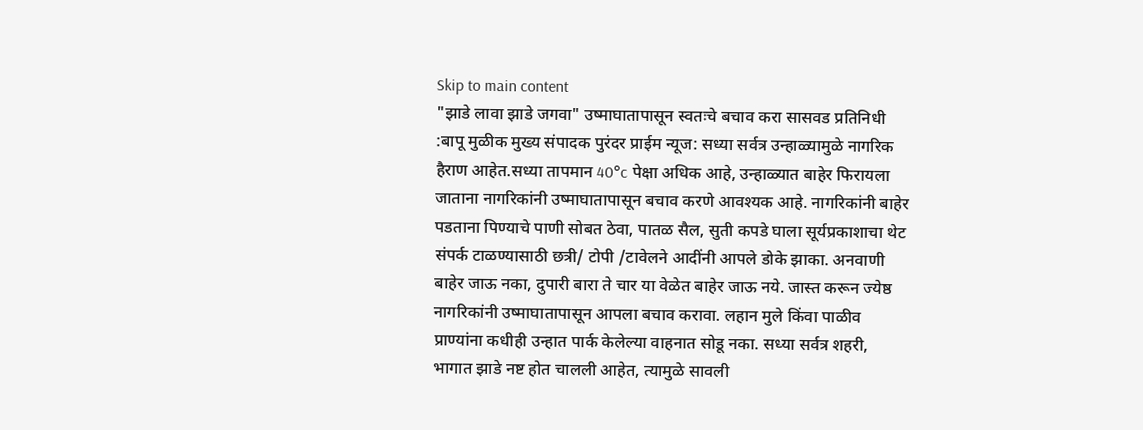Skip to main content
"झाडे लावा झाडे जगवा" उष्माघातापासून स्वतःचे बचाव करा सासवड प्रतिनिधी :बापू मुळीक मुख्य संपादक पुरंदर प्राईम न्यूज: सध्या सर्वत्र उन्हाळ्यामुळे नागरिक हैराण आहेत.सध्या तापमान 40°c पेक्षा अधिक आहे, उन्हाळ्यात बाहेर फिरायला जाताना नागरिकांनी उष्माघातापासून बचाव करणे आवश्यक आहे. नागरिकांनी बाहेर पडताना पिण्याचे पाणी सोबत ठेवा, पातळ सैल, सुती कपडे घाला सूर्यप्रकाशाचा थेट संपर्क टाळण्यासाठी छत्री/ टोपी /टावेलने आदींनी आपले डोके झाका. अनवाणी बाहेर जाऊ नका, दुपारी बारा ते चार या वेळेत बाहेर जाऊ नये. जास्त करून ज्येष्ठ नागरिकांनी उष्माघातापासून आपला बचाव करावा. लहान मुले किंवा पाळीव प्राण्यांना कधीही उन्हात पार्क केलेल्या वाहनात सोडू नका. सध्या सर्वत्र शहरी, भागात झाडे नष्ट होत चालली आहेत, त्यामुळे सावली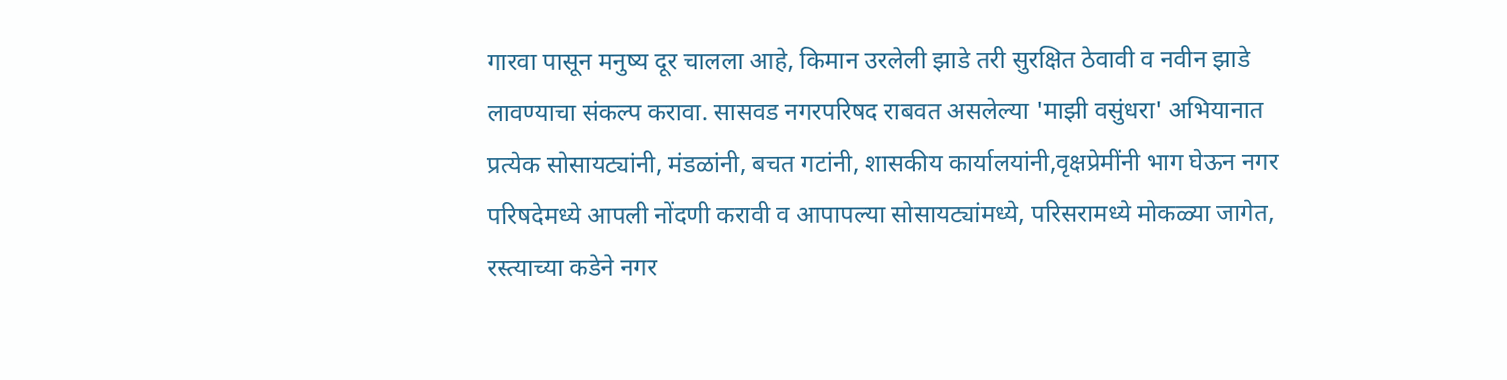गारवा पासून मनुष्य दूर चालला आहे, किमान उरलेली झाडे तरी सुरक्षित ठेवावी व नवीन झाडे लावण्याचा संकल्प करावा. सासवड नगरपरिषद राबवत असलेल्या 'माझी वसुंधरा' अभियानात प्रत्येक सोसायट्यांनी, मंडळांनी, बचत गटांनी, शासकीय कार्यालयांनी,वृक्षप्रेमींनी भाग घेऊन नगर परिषदेमध्ये आपली नोंदणी करावी व आपापल्या सोसायट्यांमध्ये, परिसरामध्ये मोकळ्या जागेत, रस्त्याच्या कडेने नगर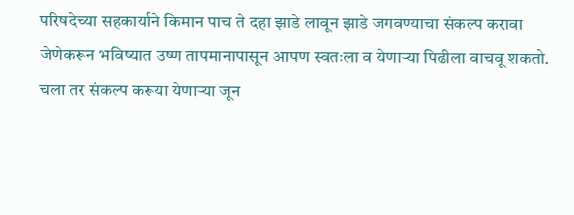परिषदेच्या सहकार्याने किमान पाच ते दहा झाडे लावून झाडे जगवण्याचा संकल्प करावा जेणेकरून भविष्यात उष्ण तापमानापासून आपण स्वतःला व येणाऱ्या पिढीला वाचवू शकतो. चला तर संकल्प करूया येणाऱ्या जून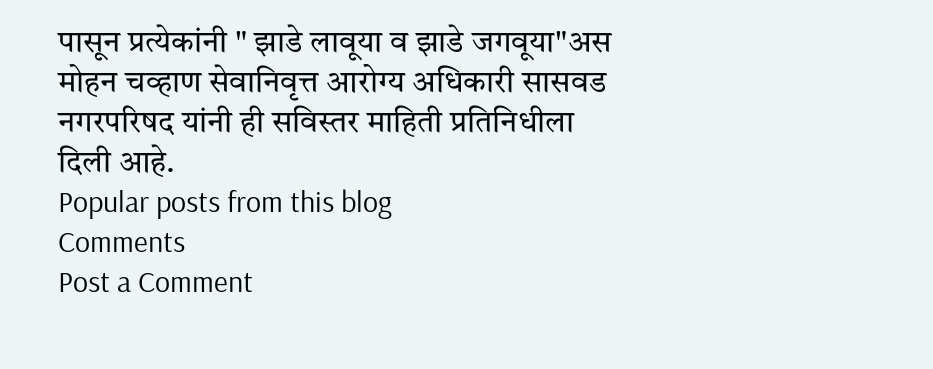पासून प्रत्येकांनी " झाडे लावूया व झाडे जगवूया"अस मोहन चव्हाण सेवानिवृत्त आरोग्य अधिकारी सासवड नगरपरिषद यांनी ही सविस्तर माहिती प्रतिनिधीला दिली आहे.
Popular posts from this blog
Comments
Post a Comment